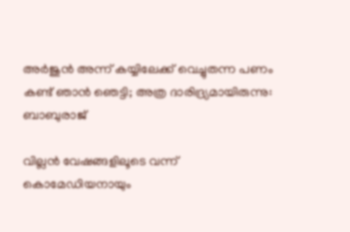അർജുൻ അന്ന് കയ്യിലേക്ക് വെച്ചുതന്ന പണം കണ്ട് ഞാൻ ഞെട്ടി; അത്ര ദാരിദ്ര്യമായിരുന്നു: ബാബുരാജ്

വില്ലൻ വേഷങ്ങളിലൂടെ വന്ന് കൊമേഡിയനായും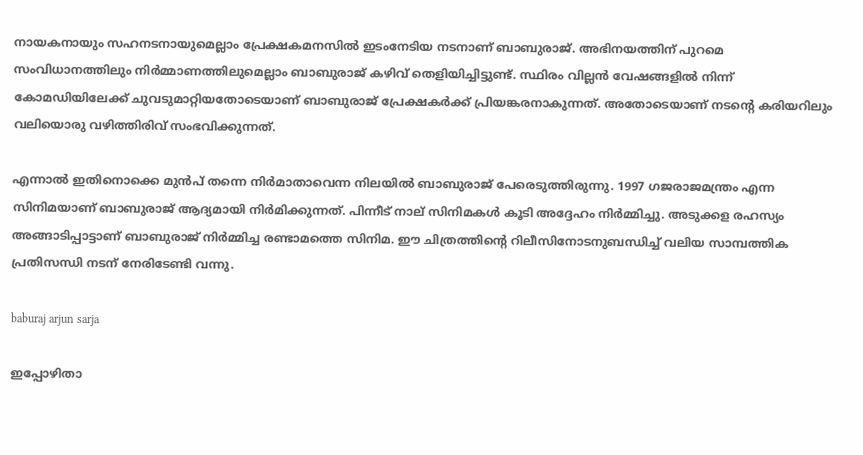നായകനായും സഹനടനായുമെല്ലാം പ്രേക്ഷകമനസിൽ ഇടംനേടിയ നടനാണ് ബാബുരാജ്. അഭിനയത്തിന് പുറമെ സംവിധാനത്തിലും നിര്‍മ്മാണത്തിലുമെല്ലാം ബാബുരാജ് കഴിവ് തെളിയിച്ചിട്ടുണ്ട്. സ്ഥിരം വില്ലന്‍ വേഷങ്ങളിൽ നിന്ന് കോമഡിയിലേക്ക് ചുവടുമാറ്റിയതോടെയാണ് ബാബുരാജ് പ്രേക്ഷകർക്ക് പ്രിയങ്കരനാകുന്നത്. അതോടെയാണ് നടന്റെ കരിയറിലും വലിയൊരു വഴിത്തിരിവ് സംഭവിക്കുന്നത്.

എന്നാൽ ഇതിനൊക്കെ മുൻപ് തന്നെ നിർമാതാവെന്ന നിലയിൽ ബാബുരാജ് പേരെടുത്തിരുന്നു. 1997 ഗജരാജമന്ത്രം എന്ന സിനിമയാണ് ബാബുരാജ് ആദ്യമായി നിർമിക്കുന്നത്. പിന്നീട് നാല് സിനിമകൾ കൂടി അദ്ദേഹം നിർമ്മിച്ചു. അടുക്കള രഹസ്യം അങ്ങാടിപ്പാട്ടാണ് ബാബുരാജ് നിർമ്മിച്ച രണ്ടാമത്തെ സിനിമ. ഈ ചിത്രത്തിന്റെ റിലീസിനോടനുബന്ധിച്ച് വലിയ സാമ്പത്തിക പ്രതിസന്ധി നടന് നേരിടേണ്ടി വന്നു.

baburaj arjun sarja

ഇപ്പോഴിതാ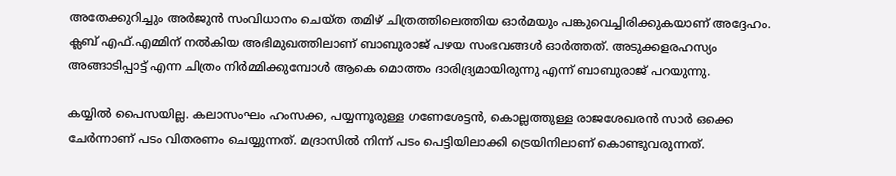അതേക്കുറിച്ചും അർജുൻ സംവിധാനം ചെയ്ത തമിഴ് ചിത്രത്തിലെത്തിയ ഓർമയും പങ്കുവെച്ചിരിക്കുകയാണ് അദ്ദേഹം. ക്ലബ് എഫ്.എമ്മിന് നൽകിയ അഭിമുഖത്തിലാണ് ബാബുരാജ് പഴയ സംഭവങ്ങൾ ഓർത്തത്. അടുക്കളരഹസ്യം അങ്ങാടിപ്പാട്ട് എന്ന ചിത്രം നിർമ്മിക്കുമ്പോൾ ആകെ മൊത്തം ദാരിദ്ര്യമായിരുന്നു എന്ന് ബാബുരാജ് പറയുന്നു.

കയ്യിൽ പൈസയില്ല. കലാസംഘം ഹംസക്ക, പയ്യന്നൂരുള്ള ഗണേശേട്ടൻ, കൊല്ലത്തുള്ള രാജശേഖരൻ സാർ ഒക്കെ ചേർന്നാണ് പടം വിതരണം ചെയ്യുന്നത്. മദ്രാസിൽ നിന്ന് പടം പെട്ടിയിലാക്കി ട്രെയിനിലാണ് കൊണ്ടുവരുന്നത്.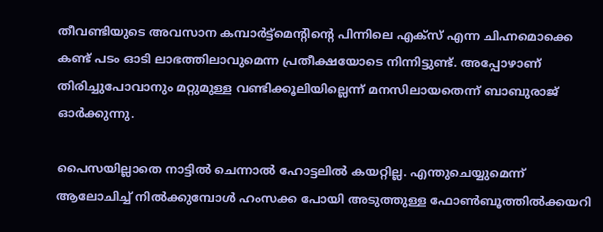തീവണ്ടിയുടെ അവസാന കമ്പാർട്ട്മെന്റിന്റെ പിന്നിലെ എക്സ് എന്ന ചിഹ്നമൊക്കെ കണ്ട് പടം ഓടി ലാഭത്തിലാവുമെന്ന പ്രതീക്ഷയോടെ നിന്നിട്ടുണ്ട്. അപ്പോഴാണ് തിരിച്ചുപോവാനും മറ്റുമുള്ള വണ്ടിക്കൂലിയില്ലെന്ന് മനസിലായതെന്ന് ബാബുരാജ് ഓർക്കുന്നു.

പൈസയില്ലാതെ നാട്ടിൽ ചെന്നാൽ ഹോട്ടലിൽ കയറ്റില്ല. എന്തുചെയ്യുമെന്ന് ആലോചിച്ച് നിൽക്കുമ്പോൾ ഹംസക്ക പോയി അടുത്തുള്ള ഫോൺബൂത്തിൽക്കയറി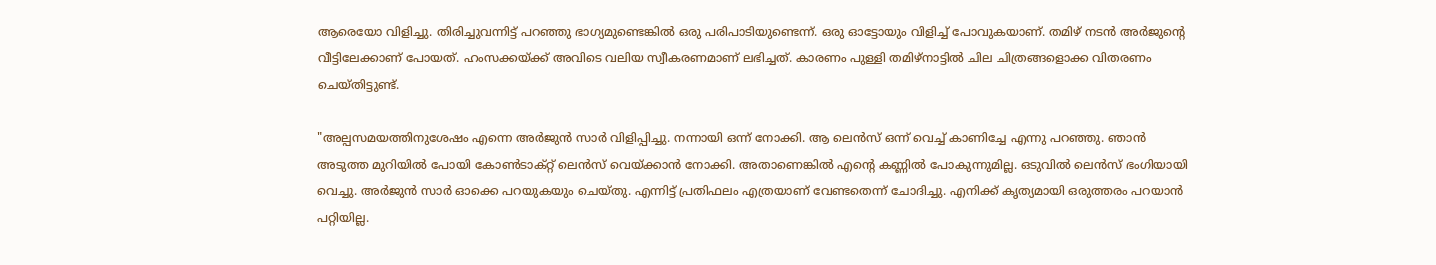ആരെയോ വിളിച്ചു. തിരിച്ചുവന്നിട്ട് പറഞ്ഞു ഭാഗ്യമുണ്ടെങ്കിൽ ഒരു പരിപാടിയുണ്ടെന്ന്. ഒരു ഓട്ടോയും വിളിച്ച് പോവുകയാണ്. തമിഴ് നടൻ അർജുന്റെ വീട്ടിലേക്കാണ് പോയത്. ഹംസക്കയ്ക്ക് അവിടെ വലിയ സ്വീകരണമാണ് ലഭിച്ചത്. കാരണം പുള്ളി തമിഴ്നാട്ടിൽ ചില ചിത്രങ്ങളൊക്ക വിതരണം ചെയ്തിട്ടുണ്ട്.

"അല്പസമയത്തിനുശേഷം എന്നെ അർജുൻ സാർ വിളിപ്പിച്ചു. നന്നായി ഒന്ന് നോക്കി. ആ ലെൻസ് ഒന്ന് വെച്ച് കാണിച്ചേ എന്നു പറഞ്ഞു. ഞാൻ അടുത്ത മുറിയിൽ പോയി കോൺടാക്റ്റ് ലെൻസ് വെയ്ക്കാൻ നോക്കി. അതാണെങ്കിൽ എന്റെ കണ്ണിൽ പോകുന്നുമില്ല. ഒടുവിൽ ലെൻസ് ഭംഗിയായി വെച്ചു. അർജുൻ സാർ ഓക്കെ പറയുകയും ചെയ്തു. എന്നിട്ട് പ്രതിഫലം എത്രയാണ് വേണ്ടതെന്ന് ചോദിച്ചു. എനിക്ക് കൃത്യമായി ഒരുത്തരം പറയാൻ പറ്റിയില്ല.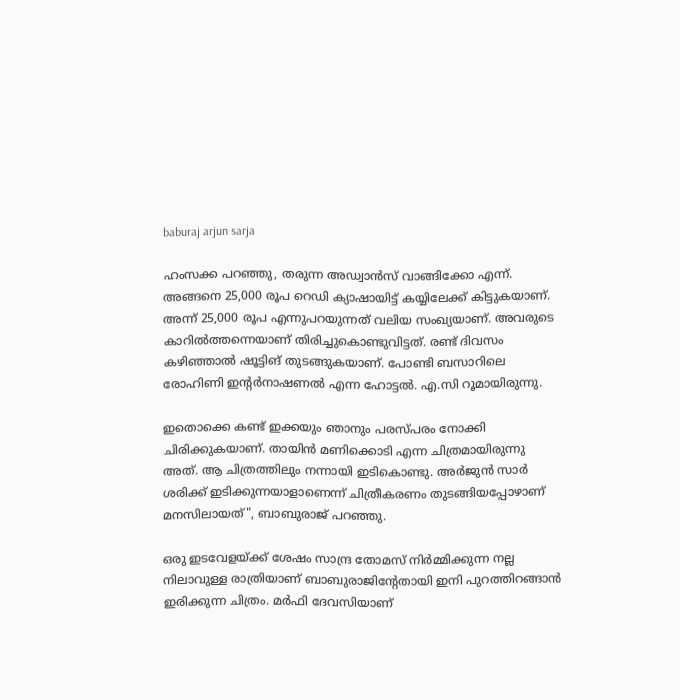baburaj arjun sarja

ഹംസക്ക പറഞ്ഞു, തരുന്ന അഡ്വാൻസ് വാങ്ങിക്കോ എന്ന്. അങ്ങനെ 25,000 രൂപ റെഡി ക്യാഷായിട്ട് കയ്യിലേക്ക് കിട്ടുകയാണ്. അന്ന് 25,000 രൂപ എന്നുപറയുന്നത് വലിയ സംഖ്യയാണ്. അവരുടെ കാറിൽത്തന്നെയാണ് തിരിച്ചുകൊണ്ടുവിട്ടത്. രണ്ട് ദിവസം കഴിഞ്ഞാൽ ഷൂട്ടിങ് തുടങ്ങുകയാണ്. പോണ്ടി ബസാറിലെ രോഹിണി ഇന്റർനാഷണൽ എന്ന ഹോട്ടൽ. എ.സി റൂമായിരുന്നു.

ഇതൊക്കെ കണ്ട് ഇക്കയും ഞാനും പരസ്പരം നോക്കി ചിരിക്കുകയാണ്. തായിൻ മണിക്കൊടി എന്ന ചിത്രമായിരുന്നു അത്. ആ ചിത്രത്തിലും നന്നായി ഇടികൊണ്ടു. അർജുൻ സാർ ശരിക്ക് ഇടിക്കുന്നയാളാണെന്ന് ചിത്രീകരണം തുടങ്ങിയപ്പോഴാണ് മനസിലായത്", ബാബുരാജ് പറഞ്ഞു.

ഒരു ഇടവേളയ്ക്ക് ശേഷം സാന്ദ്ര തോമസ് നിർമ്മിക്കുന്ന നല്ല നിലാവുള്ള രാത്രിയാണ് ബാബുരാജിന്റേതായി ഇനി പുറത്തിറങ്ങാൻ ഇരിക്കുന്ന ചിത്രം. മര്‍ഫി ദേവസിയാണ്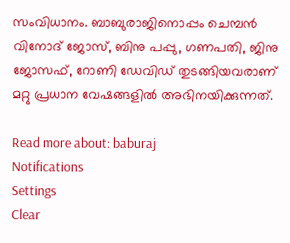സംവിധാനം. ബാബുരാജിനൊപ്പം ചെമ്പന്‍ വിനോദ് ജോസ്, ബിനു പപ്പു, ഗണപതി, ജിനു ജോസഫ്, റോണി ഡേവിഡ് തുടങ്ങിയവരാണ് മറ്റു പ്രധാന വേഷങ്ങളിൽ അഭിനയിക്കുന്നത്.

Read more about: baburaj
Notifications
Settings
Clear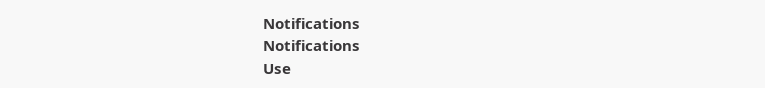Notifications
Notifications
Use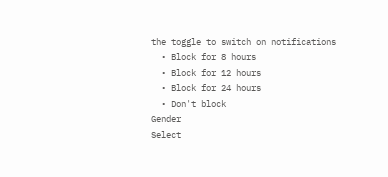the toggle to switch on notifications
  • Block for 8 hours
  • Block for 12 hours
  • Block for 24 hours
  • Don't block
Gender
Select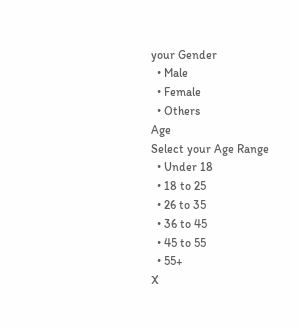your Gender
  • Male
  • Female
  • Others
Age
Select your Age Range
  • Under 18
  • 18 to 25
  • 26 to 35
  • 36 to 45
  • 45 to 55
  • 55+
X